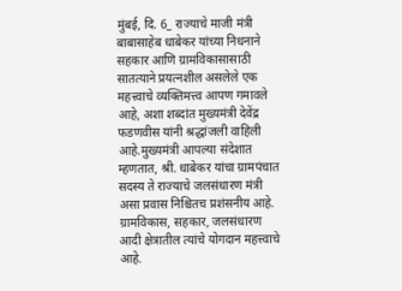मुंबई, दि. 6_ राज्याचे माजी मंत्री बाबासाहेब धाबेकर यांच्या निधनाने सहकार आणि ग्रामविकासासाठी सातत्याने प्रयत्नशील असलेले एक महत्त्वाचे व्यक्तिमत्त्व आपण गमावले आहे, अशा शब्दांत मुख्यमंत्री देवेंद्र फडणवीस यांनी श्रद्धांजली वाहिली आहे.मुख्यमंत्री आपल्या संदेशात म्हणतात, श्री. धाबेकर यांचा ग्रामपंचात सदस्य ते राज्याचे जलसंधारण मंत्री असा प्रवास निश्चितच प्रशंसनीय आहे. ग्रामविकास, सहकार, जलसंधारण आदी क्षेत्रातील त्यांचे योगदान महत्त्वाचे आहे.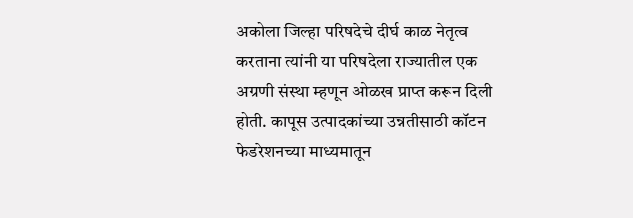अकोला जिल्हा परिषदेचे दीर्घ काळ नेतृत्व करताना त्यांनी या परिषदेला राज्यातील एक अग्रणी संस्था म्हणून ओळख प्राप्त करून दिली होती. कापूस उत्पादकांच्या उन्नतीसाठी कॉटन फेडरेशनच्या माध्यमातून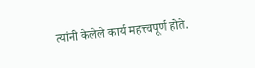त्यांनी केलेले कार्य महत्त्वपूर्ण होते.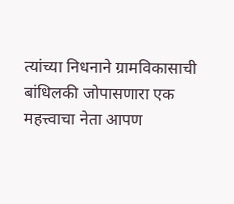त्यांच्या निधनाने ग्रामविकासाची बांधिलकी जोपासणारा एक महत्त्वाचा नेता आपण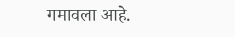गमावला आहे.